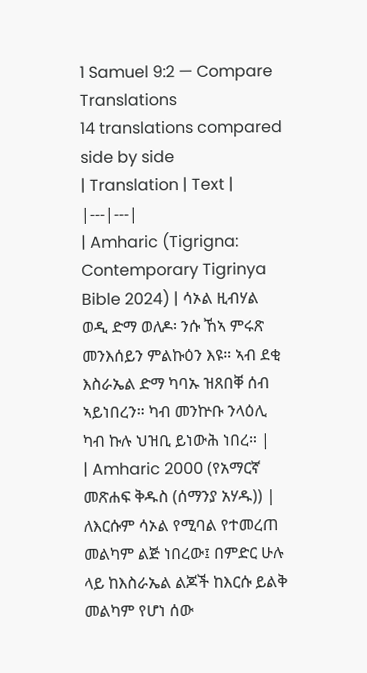1 Samuel 9:2 — Compare Translations
14 translations compared side by side
| Translation | Text |
|---|---|
| Amharic (Tigrigna: Contemporary Tigrinya Bible 2024) | ሳኦል ዚብሃል ወዲ ድማ ወለዶ፡ ንሱ ኸኣ ምሩጽ መንእሰይን ምልኩዕን እዩ። ኣብ ደቂ እስራኤል ድማ ካባኡ ዝጸበቐ ሰብ ኣይነበረን። ካብ መንኵቡ ንላዕሊ ካብ ኩሉ ህዝቢ ይነውሕ ነበረ። |
| Amharic 2000 (የአማርኛ መጽሐፍ ቅዱስ (ሰማንያ አሃዱ)) | ለእርሱም ሳኦል የሚባል የተመረጠ መልካም ልጅ ነበረው፤ በምድር ሁሉ ላይ ከእስራኤል ልጆች ከእርሱ ይልቅ መልካም የሆነ ሰው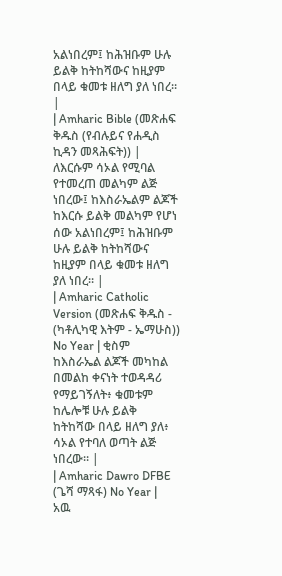አልነበረም፤ ከሕዝቡም ሁሉ ይልቅ ከትከሻውና ከዚያም በላይ ቁመቱ ዘለግ ያለ ነበረ። |
| Amharic Bible (መጽሐፍ ቅዱስ (የብሉይና የሐዲስ ኪዳን መጻሕፍት)) | ለእርሱም ሳኦል የሚባል የተመረጠ መልካም ልጅ ነበረው፤ ከእስራኤልም ልጆች ከእርሱ ይልቅ መልካም የሆነ ሰው አልነበረም፤ ከሕዝቡም ሁሉ ይልቅ ከትከሻውና ከዚያም በላይ ቁመቱ ዘለግ ያለ ነበረ። |
| Amharic Catholic Version (መጽሐፍ ቅዱስ - (ካቶሊካዊ እትም - ኤማሁስ)) No Year | ቂስም ከእስራኤል ልጆች መካከል በመልከ ቀናነት ተወዳዳሪ የማይገኝለት፥ ቁመቱም ከሌሎቹ ሁሉ ይልቅ ከትከሻው በላይ ዘለግ ያለ፥ ሳኦል የተባለ ወጣት ልጅ ነበረው። |
| Amharic Dawro DFBE (ጌሻ ማጻፋ) No Year | አዉ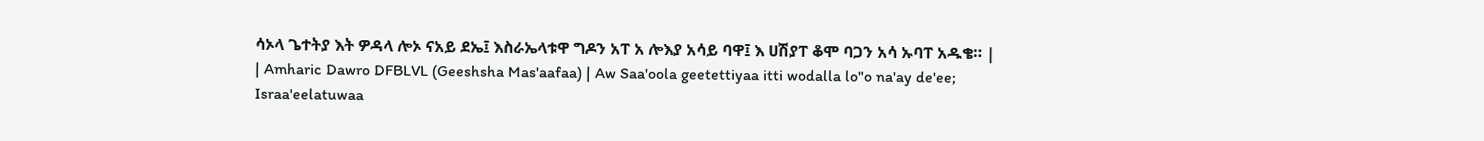ሳኦላ ጌተትያ እት ዎዳላ ሎኦ ናአይ ደኤ፤ እስራኤላቱዋ ግዶን አፐ አ ሎእያ አሳይ ባዋ፤ እ ሀሽያፐ ቆሞ ባጋን አሳ ኡባፐ አዱቄ። |
| Amharic Dawro DFBLVL (Geeshsha Mas'aafaa) | Aw Saa'oola geetettiyaa itti wodalla lo"o na'ay de'ee; Israa'eelatuwaa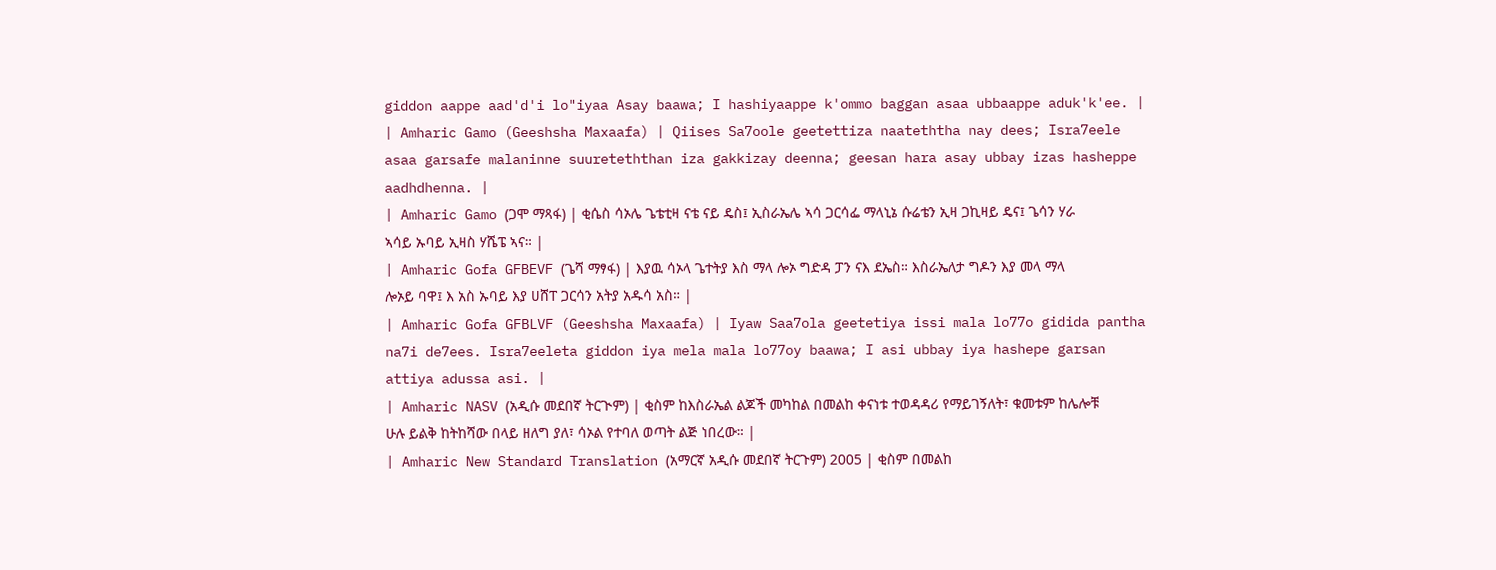giddon aappe aad'd'i lo"iyaa Asay baawa; I hashiyaappe k'ommo baggan asaa ubbaappe aduk'k'ee. |
| Amharic Gamo (Geeshsha Maxaafa) | Qiises Sa7oole geetettiza naateththa nay dees; Isra7eele asaa garsafe malaninne suureteththan iza gakkizay deenna; geesan hara asay ubbay izas hasheppe aadhdhenna. |
| Amharic Gamo (ጋሞ ማጻፋ) | ቂሴስ ሳኦሌ ጌቴቲዛ ናቴ ናይ ዴስ፤ ኢስራኤሌ ኣሳ ጋርሳፌ ማላኒኔ ሱሬቴን ኢዛ ጋኪዛይ ዴና፤ ጌሳን ሃራ ኣሳይ ኡባይ ኢዛስ ሃሼፔ ኣና። |
| Amharic Gofa GFBEVF (ጌሻ ማፃፋ) | እያዉ ሳኦላ ጌተትያ እስ ማላ ሎኦ ግድዳ ፓን ናእ ደኤስ። እስራኤለታ ግዶን እያ መላ ማላ ሎኦይ ባዋ፤ እ አስ ኡባይ እያ ሀሸፐ ጋርሳን አትያ አዱሳ አስ። |
| Amharic Gofa GFBLVF (Geeshsha Maxaafa) | Iyaw Saa7ola geetetiya issi mala lo77o gidida pantha na7i de7ees. Isra7eeleta giddon iya mela mala lo77oy baawa; I asi ubbay iya hashepe garsan attiya adussa asi. |
| Amharic NASV (አዲሱ መደበኛ ትርጒም) | ቂስም ከእስራኤል ልጆች መካከል በመልከ ቀናነቱ ተወዳዳሪ የማይገኝለት፣ ቁመቱም ከሌሎቹ ሁሉ ይልቅ ከትከሻው በላይ ዘለግ ያለ፣ ሳኦል የተባለ ወጣት ልጅ ነበረው። |
| Amharic New Standard Translation (አማርኛ አዲሱ መደበኛ ትርጉም) 2005 | ቂስም በመልከ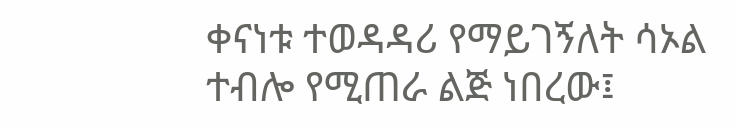ቀናነቱ ተወዳዳሪ የማይገኝለት ሳኦል ተብሎ የሚጠራ ልጅ ነበረው፤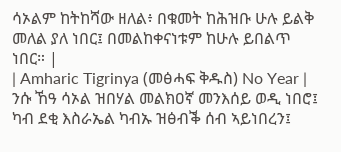ሳኦልም ከትከሻው ዘለል፥ በቁመት ከሕዝቡ ሁሉ ይልቅ መለል ያለ ነበር፤ በመልከቀናነቱም ከሁሉ ይበልጥ ነበር። |
| Amharic Tigrinya (መፅሓፍ ቅዱስ) No Year | ንሱ ኸዓ ሳኦል ዝበሃል መልክዐኛ መንእሰይ ወዲ ነበሮ፤ ካብ ደቂ እስራኤል ካብኡ ዝፅብቕ ሰብ ኣይነበረን፤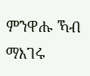ምንዋሑ ኻብ ማእገሩ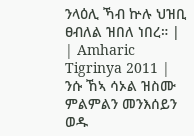ንላዕሊ ኻብ ኵሉ ህዝቢ ፀብለል ዝበለ ነበረ። |
| Amharic Tigrinya 2011 | ንሱ ኸኣ ሳኦል ዝስሙ ምልምልን መንእሰይን ወዱ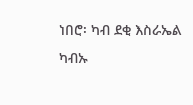ነበሮ፡ ካብ ደቂ እስራኤል ካብኡ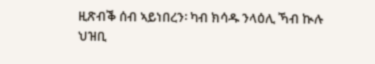ዚጽብቕ ሰብ ኣይነበረን፡ ካብ ክሳዱ ንላዕሊ ኻብ ኲሉ ህዝቢ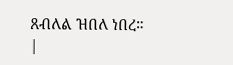ጸብለል ዝበለ ነበረ። |